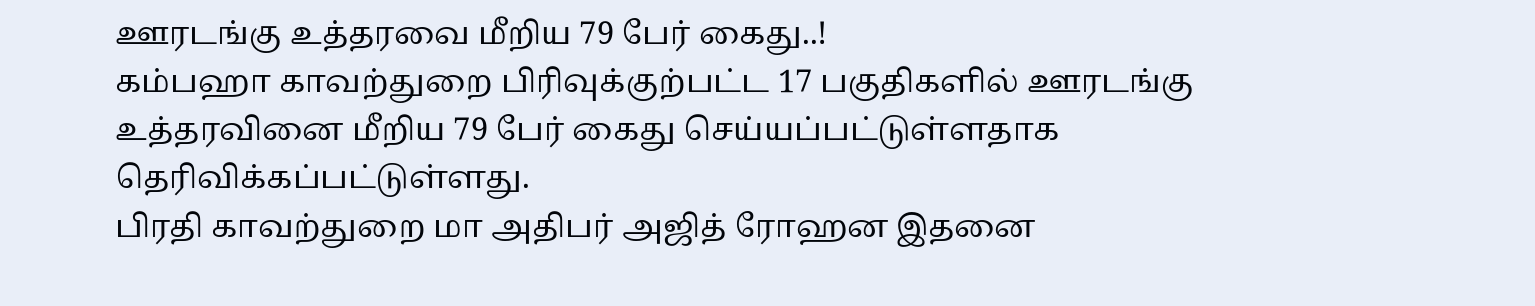ஊரடங்கு உத்தரவை மீறிய 79 பேர் கைது..!
கம்பஹா காவற்துறை பிரிவுக்குற்பட்ட 17 பகுதிகளில் ஊரடங்கு உத்தரவினை மீறிய 79 பேர் கைது செய்யப்பட்டுள்ளதாக தெரிவிக்கப்பட்டுள்ளது.
பிரதி காவற்துறை மா அதிபர் அஜித் ரோஹன இதனை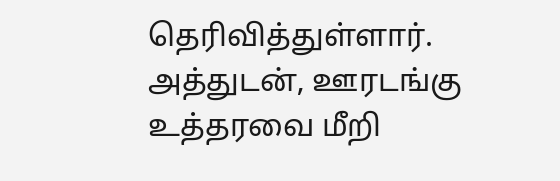தெரிவித்துள்ளார்.
அத்துடன், ஊரடங்கு உத்தரவை மீறி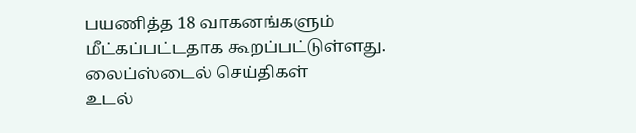பயணித்த 18 வாகனங்களும் மீட்கப்பட்டதாக கூறப்பட்டுள்ளது.
லைப்ஸ்டைல் செய்திகள்
உடல்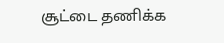சூட்டை தணிக்க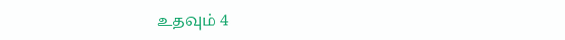உதவும் 4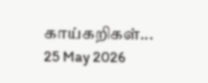காய்கறிகள்...
25 May 2026